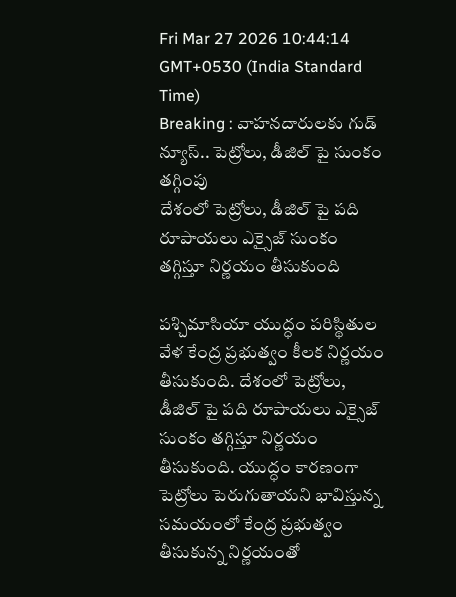Fri Mar 27 2026 10:44:14 GMT+0530 (India Standard Time)
Breaking : వాహనదారులకు గుడ్ న్యూస్.. పెట్రోలు, డీజిల్ పై సుంకం తగ్గింపు
దేశంలో పెట్రోలు, డీజిల్ పై పది రూపాయలు ఎక్సైజ్ సుంకం తగ్గిస్తూ నిర్ణయం తీసుకుంది

పశ్చిమాసియా యుద్ధం పరిస్థితుల వేళ కేంద్ర ప్రభుత్వం కీలక నిర్ణయం తీసుకుంది. దేశంలో పెట్రోలు, డీజిల్ పై పది రూపాయలు ఎక్సైజ్ సుంకం తగ్గిస్తూ నిర్ణయం తీసుకుంది. యుద్ధం కారణంగా పెట్రోలు పెరుగుతాయని భావిస్తున్న సమయంలో కేంద్ర ప్రభుత్వం తీసుకున్న నిర్ణయంతో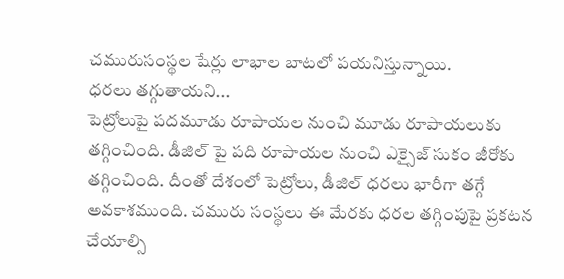చమురుసంస్థల షేర్లు లాభాల బాటలో పయనిస్తున్నాయి.
ధరలు తగ్గుతాయని...
పెట్రోలుపై పదమూడు రూపాయల నుంచి మూడు రూపాయలుకు తగ్గించింది. డీజిల్ పై పది రూపాయల నుంచి ఎక్సైజ్ సుకం జీరోకు తగ్గించింది. దీంతో దేశంలో పెట్రోలు, డీజిల్ ధరలు భారీగా తగ్గే అవకాశముంది. చమురు సంస్థలు ఈ మేరకు ధరల తగ్గింపుపై ప్రకటన చేయాల్సి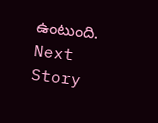ఉంటుంది.
Next Story